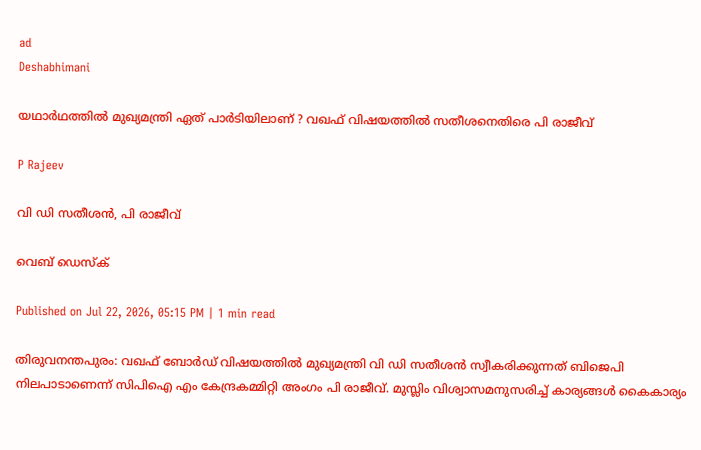ad
Deshabhimani

യഥാർഥത്തിൽ മുഖ്യമന്ത്രി ഏത് പാർടിയിലാണ് ? വഖഫ് വിഷയത്തിൽ സതീശനെതിരെ പി രാജീവ്

P Rajeev

വി ഡി സതീശൻ, പി രാജീവ്

വെബ് ഡെസ്ക്

Published on Jul 22, 2026, 05:15 PM | 1 min read

തിരുവനന്തപുരം: വഖഫ് ബോർഡ് വിഷയത്തിൽ മുഖ്യമന്ത്രി വി ഡി സതീശൻ സ്വീകരിക്കുന്നത് ബിജെപി നിലപാടാണെന്ന് സിപിഐ എം കേന്ദ്രകമ്മിറ്റി അംഗം പി രാജീവ്. മുസ്ലിം വിശ്വാസമനുസരിച്ച് കാര്യങ്ങൾ കൈകാര്യം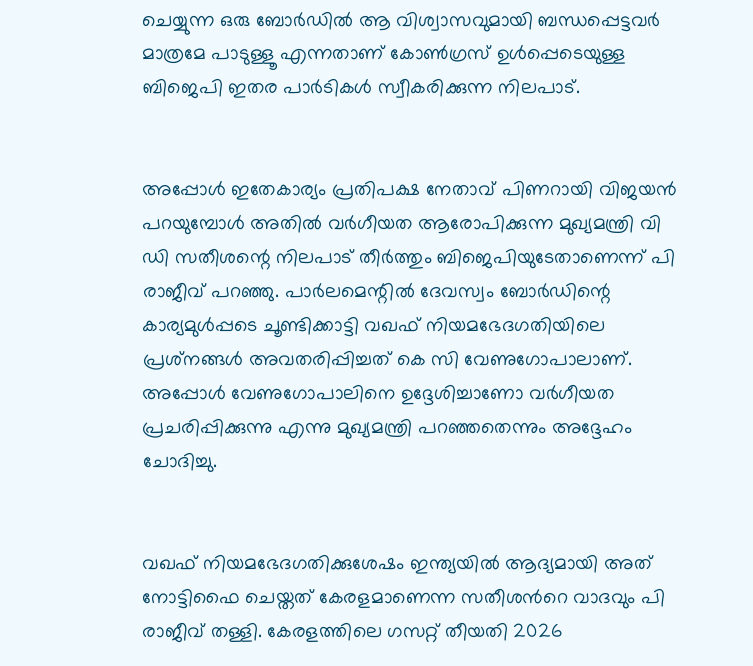ചെയ്യുന്ന ഒരു ബോർഡിൽ ആ വിശ്വാസവുമായി ബന്ധപ്പെട്ടവർ മാത്രമേ പാടുള്ളൂ എന്നതാണ് കോൺഗ്രസ് ഉൾപ്പെടെയുള്ള ബിജെപി ഇതര പാർടികൾ സ്വീകരിക്കുന്ന നിലപാട്.


അപ്പോൾ ഇതേകാര്യം പ്രതിപക്ഷ നേതാവ് പിണറായി വിജയൻ പറയുമ്പോൾ അതിൽ വർഗീയത ആരോപിക്കുന്ന മുഖ്യമന്ത്രി വി ഡി സതീശന്റെ നിലപാട് തീർത്തും ബിജെപിയു‌ടേതാണെന്ന് പി രാജീവ് പറഞ്ഞു. പാർലമെന്റിൽ ദേവസ്വം ബോർഡിന്റെ കാര്യമുൾപ്പടെ ചൂണ്ടിക്കാട്ടി വഖഫ് നിയമഭേദഗതിയിലെ പ്രശ്‌നങ്ങൾ അവതരിപ്പിച്ചത് കെ സി വേണുഗോപാലാണ്. അപ്പോൾ വേണുഗോപാലിനെ ഉദ്ദേശിച്ചാണോ വർഗീയത പ്രചരിപ്പിക്കുന്നു എന്നു മുഖ്യമന്ത്രി പറഞ്ഞതെന്നും അദ്ദേഹം ചോദിച്ചു.


വഖഫ് നിയമഭേദഗതിക്കുശേഷം ഇന്ത്യയിൽ ആദ്യമായി അത് നോട്ടിഫൈ ചെയ്തത് കേരളമാണെന്ന സതീശന്‍റെ വാദവും പി രാജീവ് തള്ളി. കേരളത്തിലെ ഗസറ്റ് തീയതി 2026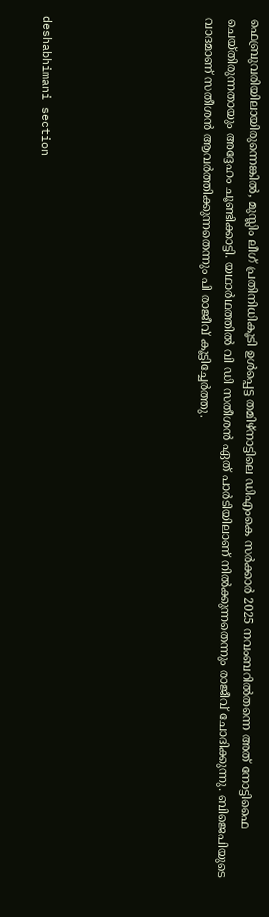ഫെബ്രുവരിയിലായിരുന്നെങ്കിൽ, മുസ്ലിം ലീഗ് പ്രതിനിധികൂടി ഉൾപ്പെട്ട തമിഴ്‌നാട്ടിലെ ഡിഎംകെ സർക്കാർ 2025 നവംബറിൽതന്നെ അത് നോട്ടിഫൈ ചെയ്തിരുന്നതായും അദ്ദേഹം ചൂണ്ടിക്കാട്ടി. യഥാർഥത്തിൽ വി ‍ഡി സതീശൻ ഏത് പാർടിയിലാണ് നിൽക്കുന്നതെന്നും രാജീവ് ചോദിക്കുന്നു. ബിജെപിയുടെ വാദമാണ് സതീശൻ ആവർത്തിക്കുന്നതെന്നും പി രാജീവ് കൂട്ടിച്ചേർത്തു.






deshabhimani section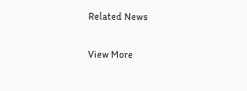Related News

View More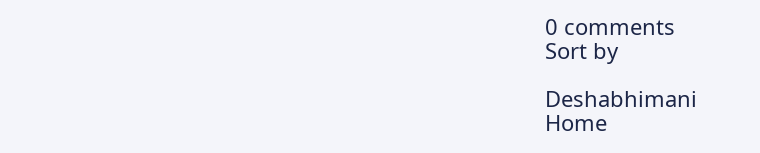0 comments
Sort by

Deshabhimani
Home